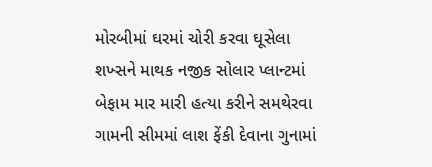મોરબીમાં ઘરમાં ચોરી કરવા ઘૂસેલા શખ્સને માથક નજીક સોલાર પ્લાન્ટમાં બેફામ માર મારી હત્યા કરીને સમથેરવા ગામની સીમમાં લાશ ફેંકી દેવાના ગુનામાં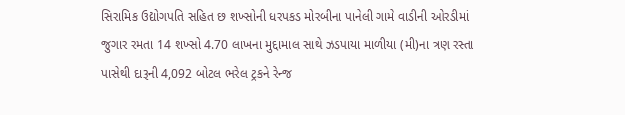સિરામિક ઉદ્યોગપતિ સહિત છ શખ્સોની ધરપકડ મોરબીના પાનેલી ગામે વાડીની ઓરડીમાં જુગાર રમતા 14 શખ્સો 4.70 લાખના મુદ્દામાલ સાથે ઝડપાયા માળીયા (મી)ના ત્રણ રસ્તા પાસેથી દારૂની 4,092 બોટલ ભરેલ ટ્રકને રેન્જ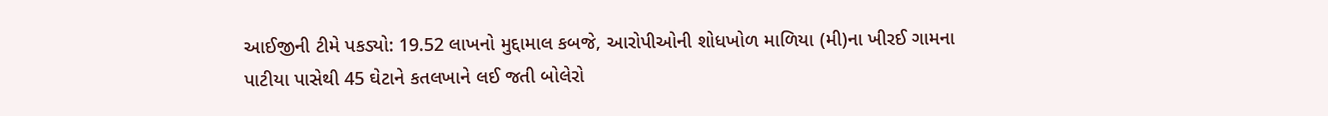આઈજીની ટીમે પકડ્યો: 19.52 લાખનો મુદ્દામાલ કબજે, આરોપીઓની શોધખોળ માળિયા (મી)ના ખીરઈ ગામના પાટીયા પાસેથી 45 ઘેટાને કતલખાને લઈ જતી બોલેરો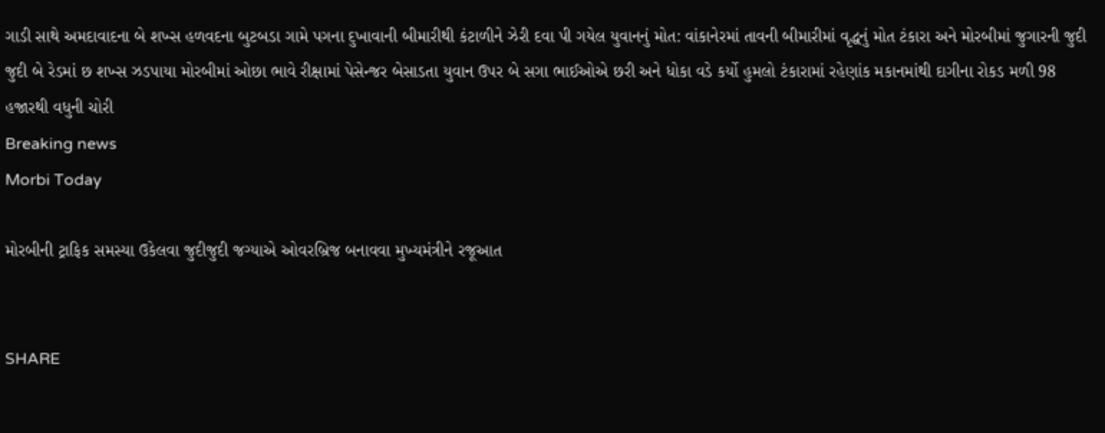ગાડી સાથે અમદાવાદના બે શખ્સ હળવદના બુટબડા ગામે પગના દુખાવાની બીમારીથી કંટાળીને ઝેરી દવા પી ગયેલ યુવાનનું મોત: વાંકાનેરમાં તાવની બીમારીમાં વૃદ્ધનું મોત ટંકારા અને મોરબીમાં જુગારની જુદી જુદી બે રેડમાં છ શખ્સ ઝડપાયા મોરબીમાં ઓછા ભાવે રીક્ષામાં પેસેન્જર બેસાડતા યુવાન ઉપર બે સગા ભાઈઓએ છરી અને ધોકા વડે કર્યો હુમલો ટંકારામાં રહેણાંક મકાનમાંથી દાગીના રોકડ મળી 98 હજારથી વધુની ચોરી
Breaking news
Morbi Today

મોરબીની ટ્રાફિક સમસ્યા ઉકેલવા જુદીજુદી જગ્યાએ ઓવરબ્રિજ બનાવવા મુખ્યમંત્રીને રજૂઆત


SHARE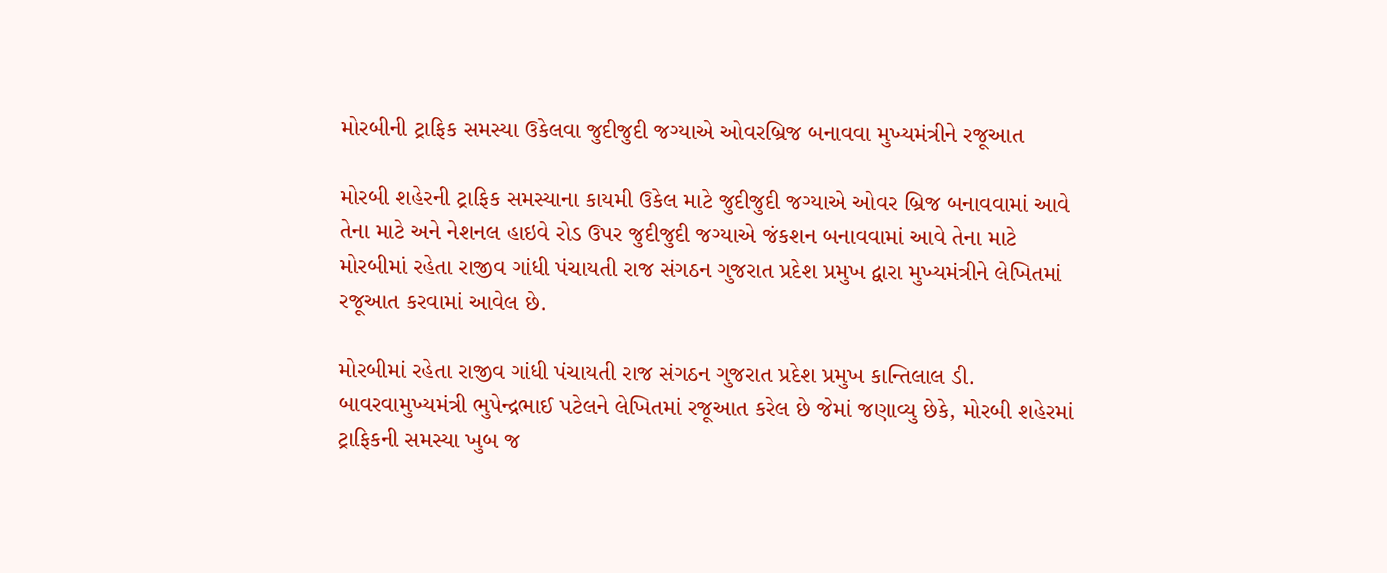મોરબીની ટ્રાફિક સમસ્યા ઉકેલવા જુદીજુદી જગ્યાએ ઓવરબ્રિજ બનાવવા મુખ્યમંત્રીને રજૂઆત

મોરબી શહેરની ટ્રાફિક સમસ્યાના કાયમી ઉકેલ માટે જુદીજુદી જગ્યાએ ઓવર બ્રિજ બનાવવામાં આવે તેના માટે અને નેશનલ હાઇવે રોડ ઉપર જુદીજુદી જગ્યાએ જંકશન બનાવવામાં આવે તેના માટે મોરબીમાં રહેતા રાજીવ ગાંધી પંચાયતી રાજ સંગઠન ગુજરાત પ્રદેશ પ્રમુખ દ્વારા મુખ્યમંત્રીને લેખિતમાં રજૂઆત કરવામાં આવેલ છે.

મોરબીમાં રહેતા રાજીવ ગાંધી પંચાયતી રાજ સંગઠન ગુજરાત પ્રદેશ પ્રમુખ કાન્તિલાલ ડી. બાવરવામુખ્યમંત્રી ભુપેન્દ્રભાઈ પટેલને લેખિતમાં રજૂઆત કરેલ છે જેમાં જણાવ્યુ છેકે, મોરબી શહેરમાં ટ્રાફિકની સમસ્યા ખુબ જ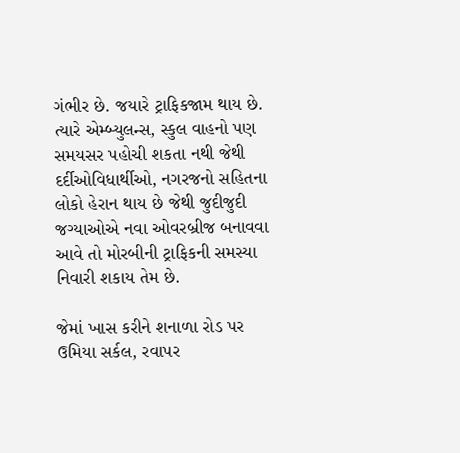ગંભીર છે. જયારે ટ્રાફિકજામ થાય છે. ત્યારે એમ્બ્યુલન્સ, સ્કુલ વાહનો પણ સમયસર પહોચી શકતા નથી જેથી દર્દીઓવિધાર્થીઓ, નગરજનો સહિતના લોકો હેરાન થાય છે જેથી જુદીજુદી જગ્યાઓએ નવા ઓવરબ્રીજ બનાવવા આવે તો મોરબીની ટ્રાફિકની સમસ્યા નિવારી શકાય તેમ છે.

જેમાં ખાસ કરીને શનાળા રોડ પર ઉમિયા સર્કલ, રવાપર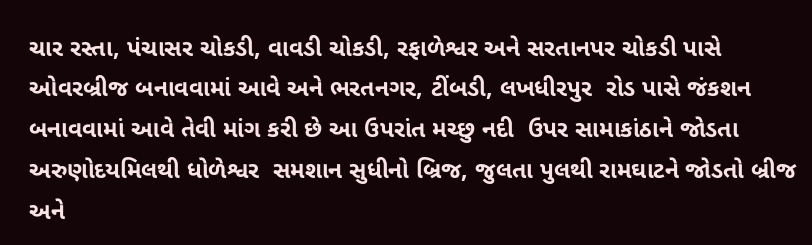ચાર રસ્તા, પંચાસર ચોકડી, વાવડી ચોકડી, રફાળેશ્વર અને સરતાનપર ચોકડી પાસે ઓવરબ્રીજ બનાવવામાં આવે અને ભરતનગર, ટીંબડી, લખધીરપુર  રોડ પાસે જંકશન બનાવવામાં આવે તેવી માંગ કરી છે આ ઉપરાંત મચ્છુ નદી  ઉપર સામાકાંઠાને જોડતા અરુણોદયમિલથી ધોળેશ્વર  સમશાન સુધીનો બ્રિજ, જુલતા પુલથી રામઘાટને જોડતો બ્રીજ અને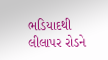ભડિયાદથી લીલાપર રોડને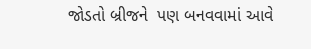જોડતો બ્રીજને  પણ બનવવામાં આવે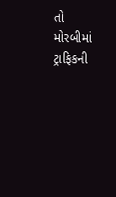તો મોરબીમાં ટ્રાફિકની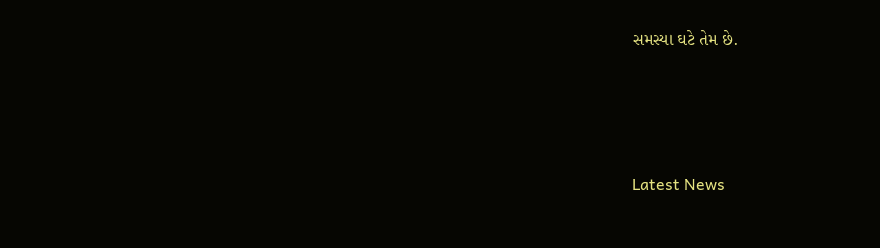સમસ્યા ઘટે તેમ છે.






Latest News